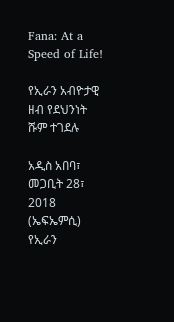Fana: At a Speed of Life!

የኢራን አብዮታዊ ዘብ የደህንነት ሹም ተገደሉ

አዲስ አበባ፣ መጋቢት 28፣ 2018 (ኤፍኤምሲ) የኢራን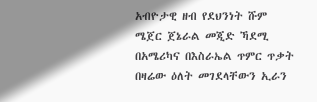አብዮታዊ ዘብ የደህንነት ሹም ሜጀር ጀኔራል መጂድ ኻደሚ በአሜሪካና በእስራኤል ጥምር ጥቃት በዛሬው ዕለት መገደላቸውን ኢራን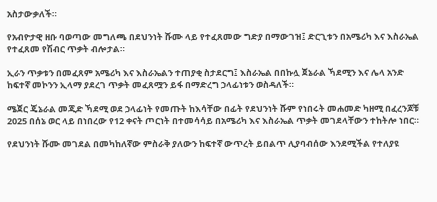አስታውቃለች።

የአብዮታዊ ዘቡ ባወጣው መግለጫ በደህንነት ሹሙ ላይ የተፈጸመው ግድያ በማውገዝ፤ ድርጊቱን በአሜሪካ እና እስራኤል የተፈጸመ የሽብር ጥቃት ብሎታል።

ኢራን ጥቃቱን በመፈጸም አሜሪካ እና እስራኤልን ተጠያቂ ስታደርግ፤ እስራኤል በበኩሏ ጀኔራል ኻደሚን እና ሌላ አንድ ከፍተኛ መኮንን ኢላማ ያደረገ ጥቃት መፈጸሟን ይፋ በማድረግ ኃላፊነቱን ወስዳለች።

ሜጀር ጄኔራል መጂድ ኻደሚ ወደ ኃላፊነት የመጡት ከእሳቸው በፊት የደህንነት ሹም የነበሩት መሐመድ ካዘሚ በፈረንጆቹ 2025 በሰኔ ወር ላይ በነበረው የ12 ቀናት ጦርነት በተመሳሳይ በአሜሪካ እና እስራኤል ጥቃት መገደላቸውን ተከትሎ ነበር።

የደህንነት ሹሙ መገደል በመካከለኛው ምስራቅ ያለውን ከፍተኛ ውጥረት ይበልጥ ሊያባብሰው እንደሚችል የተለያዩ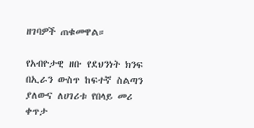ዘገባዎች ጠቁመዋል።

የአብዮታዊ ዘቡ የደህንነት ክንፍ በኢራን ውስጥ ከፍተኛ ስልጣን ያለውና ለሀገሪቱ የበላይ መሪ ቀጥታ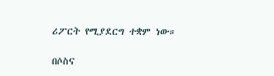ሪፖርት የሚያደርግ ተቋም ነው።

በሶስና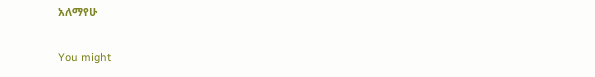አለማየሁ

You might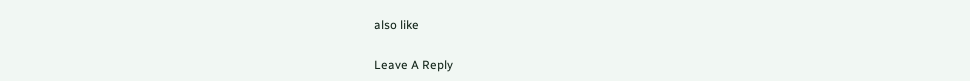also like

Leave A Reply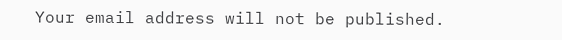Your email address will not be published.